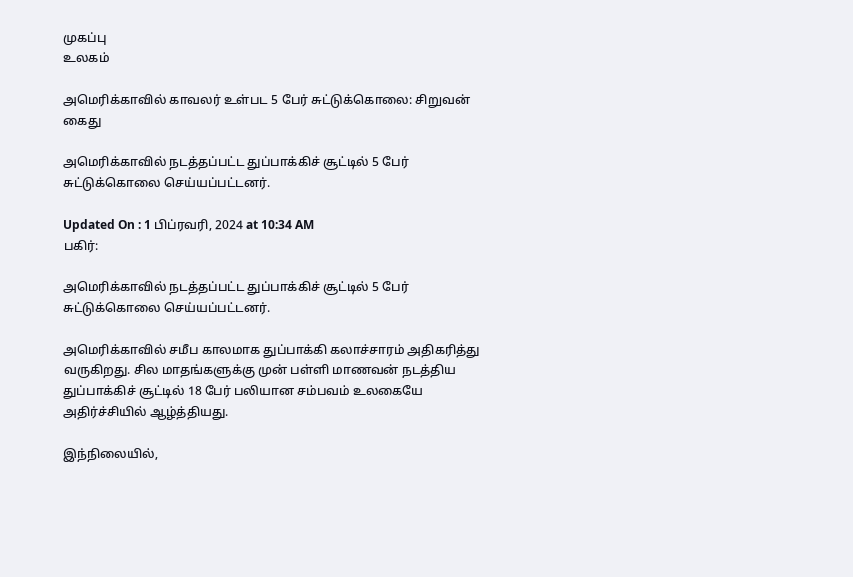முகப்பு
உலகம்

அமெரிக்காவில் காவலர் உள்பட 5 பேர் சுட்டுக்கொலை: சிறுவன் கைது

அமெரிக்காவில் நடத்தப்பட்ட துப்பாக்கிச் சூட்டில் 5 பேர் சுட்டுக்கொலை செய்யப்பட்டனர்.

Updated On : 1 பிப்ரவரி, 2024 at 10:34 AM
பகிர்:

அமெரிக்காவில் நடத்தப்பட்ட துப்பாக்கிச் சூட்டில் 5 பேர் சுட்டுக்கொலை செய்யப்பட்டனர்.

அமெரிக்காவில் சமீப காலமாக துப்பாக்கி கலாச்சாரம் அதிகரித்து வருகிறது. சில மாதங்களுக்கு முன் பள்ளி மாணவன் நடத்திய துப்பாக்கிச் சூட்டில் 18 பேர் பலியான சம்பவம் உலகையே அதிர்ச்சியில் ஆழ்த்தியது.

இந்நிலையில்,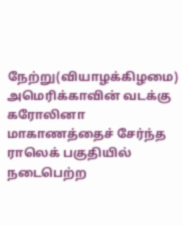நேற்று(வியாழக்கிழமை)  அமெரிக்காவின் வடக்கு கரோலினா மாகாணத்தைச் சேர்ந்த  ராலெக் பகுதியில் நடைபெற்ற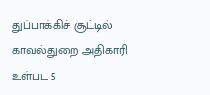துப்பாக்கிச் சூட்டில் காவல்துறை அதிகாரி உள்பட 5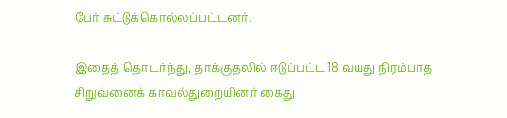பேர் சுட்டுக்கொல்லப்பட்டனர்.

இதைத் தொடர்ந்து, தாக்குதலில் ஈடுப்பட்ட 18 வயது நிரம்பாத சிறுவனைக் காவல்துறையினர் கைது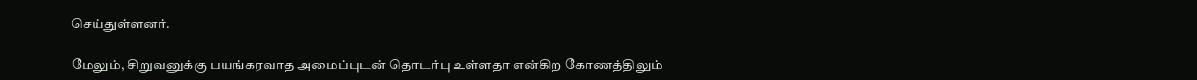செய்துள்ளனர்.

மேலும், சிறுவனுக்கு பயங்கரவாத அமைப்புடன் தொடர்பு உள்ளதா என்கிற கோணத்திலும்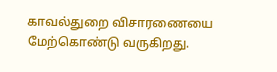காவல்துறை விசாரணையை மேற்கொண்டு வருகிறது.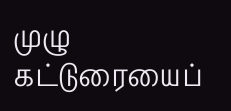முழு கட்டுரையைப்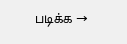படிக்க →